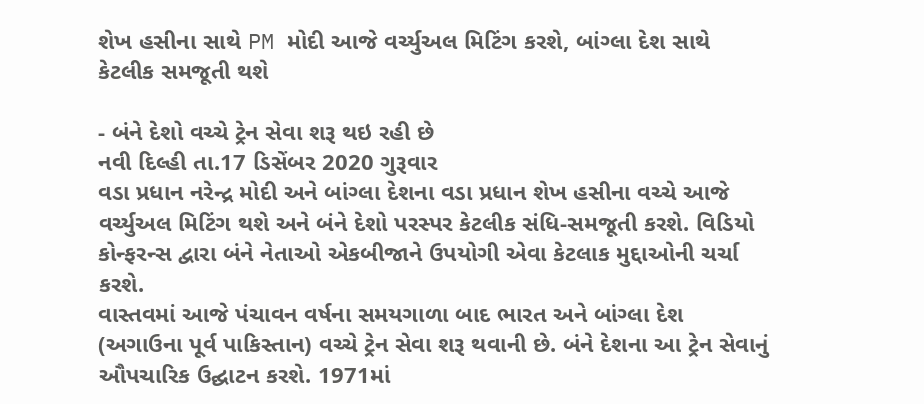શેખ હસીના સાથે PM મોદી આજે વર્ચ્યુઅલ મિટિંગ કરશે, બાંગ્લા દેશ સાથે કેટલીક સમજૂતી થશે

- બંને દેશો વચ્ચે ટ્રેન સેવા શરૂ થઇ રહી છે
નવી દિલ્હી તા.17 ડિસેંબર 2020 ગુરૂવાર
વડા પ્રધાન નરેન્દ્ર મોદી અને બાંગ્લા દેશના વડા પ્રધાન શેખ હસીના વચ્ચે આજે વર્ચ્યુઅલ મિટિંગ થશે અને બંને દેશો પરસ્પર કેટલીક સંધિ-સમજૂતી કરશે. વિડિયો કોન્ફરન્સ દ્વારા બંને નેતાઓ એકબીજાને ઉપયોગી એવા કેટલાક મુદ્દાઓની ચર્ચા કરશે.
વાસ્તવમાં આજે પંચાવન વર્ષના સમયગાળા બાદ ભારત અને બાંગ્લા દેશ (અગાઉના પૂર્વ પાકિસ્તાન) વચ્ચે ટ્રેન સેવા શરૂ થવાની છે. બંને દેશના આ ટ્રેન સેવાનું ઔપચારિક ઉદ્ઘાટન કરશે. 1971માં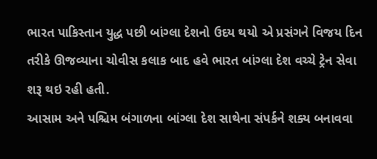ભારત પાકિસ્તાન યુદ્ધ પછી બાંગ્લા દેશનો ઉદય થયો એ પ્રસંગને વિજય દિન તરીકે ઊજવ્યાના ચોવીસ કલાક બાદ હવે ભારત બાંગ્લા દેશ વચ્ચે ટ્રેન સેવા શરૂ થઇ રહી હતી.
આસામ અને પશ્ચિમ બંગાળના બાંગ્લા દેશ સાથેના સંપર્કને શક્ય બનાવવા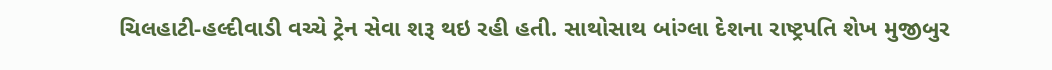ચિલહાટી-હલ્દીવાડી વચ્ચે ટ્રેન સેવા શરૂ થઇ રહી હતી. સાથોસાથ બાંગ્લા દેશના રાષ્ટ્રપતિ શેખ મુજીબુર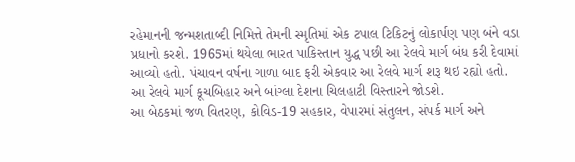રહેમાનની જન્મશતાબ્દી નિમિત્તે તેમની સ્મૃતિમાં એક ટપાલ ટિકિટનું લોકાર્પણ પણ બંને વડા પ્રધાનો કરશે. 1965માં થયેલા ભારત પાકિસ્તાન યુદ્ધ પછી આ રેલવે માર્ગ બંધ કરી દેવામાં આવ્યો હતો. પંચાવન વર્ષના ગાળા બાદ ફરી એકવાર આ રેલવે માર્ગ શરૂ થઇ રહ્યો હતો. આ રેલવે માર્ગ કૂચબિહાર અને બાંગ્લા દેશના ચિલહાટી વિસ્તારને જોડશે.
આ બેઠકમાં જળ વિતરણ, કોવિડ-19 સહકાર, વેપારમાં સંતુલન, સંપર્ક માર્ગ અને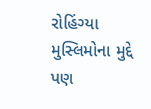રોહિંગ્યા મુસ્લિમોના મુદ્દે પણ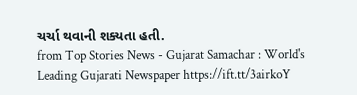ચર્ચા થવાની શક્યતા હતી.
from Top Stories News - Gujarat Samachar : World's Leading Gujarati Newspaper https://ift.tt/3airkoY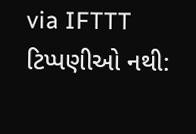via IFTTT
ટિપ્પણીઓ નથી: